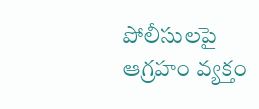పోలీసులపై ఆగ్రహం వ్యక్తం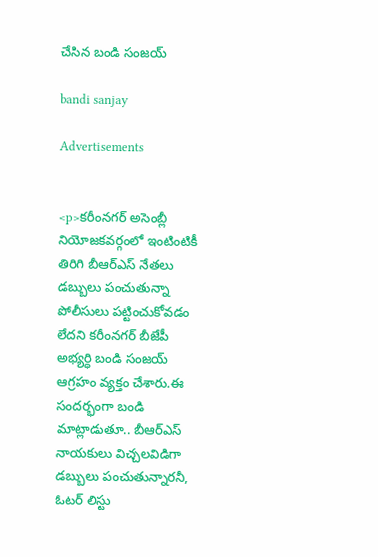చేసిన బండి సంజయ్

bandi sanjay

Advertisements


<p>కరీంనగర్ అసెంబ్లీ నియోజకవర్గంలో ఇంటింటికీ తిరిగి బీఆర్ఎస్ నేతలు డబ్బులు పంచుతున్నా పోలీసులు పట్టించుకోవడం లేదని కరీంనగర్ బీజేపీ అభ్యర్ధి బండి సంజయ్ ఆగ్రహం వ్యక్తం చేశారు.ఈ సందర్భంగా బండి మాట్లాడుతూ.. బీఆర్ఎస్ నాయకులు విచ్చలవిడిగా డబ్బులు పంచుతున్నారనీ, ఓటర్ లిస్టు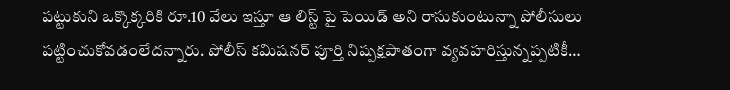పట్టుకుని ఒక్కొక్కరికి రూ.10 వేలు ఇస్తూ ఆ లిస్ట్ పై పెయిడ్ అని రాసుకుంటున్నా పోలీసులు పట్టించుకోవడంలేదన్నారు. పోలీస్ కమిషనర్ పూర్తి నిష్పక్షపాతంగా వ్యవహరిస్తున్నప్పటికీ…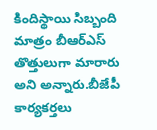కిందిస్థాయి సిబ్బంది మాత్రం బీఆర్ఎస్ తొత్తులుగా మారారు అని అన్నారు.బీజేపీ కార్యకర్తలు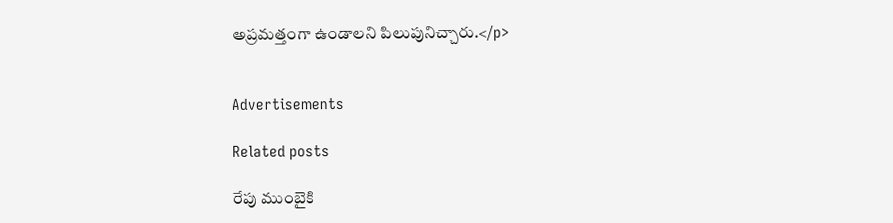అప్రమత్తంగా ఉండాలని పిలుపునిచ్చారు.</p>


Advertisements

Related posts

రేపు ముంబైకి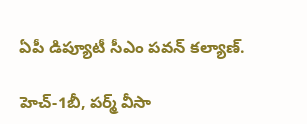ఏపీ డిప్యూటీ సీఎం పవన్ కల్యాణ్‌.

హెచ్-1బీ, పర్మ్ వీసా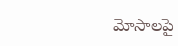మోసాలపై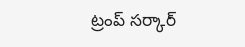ట్రంప్ సర్కార్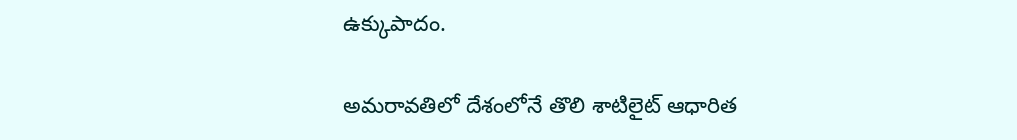ఉక్కుపాదం.

అమరావతిలో దేశంలోనే తొలి శాటిలైట్ ఆధారిత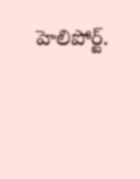హెలిపోర్ట్.